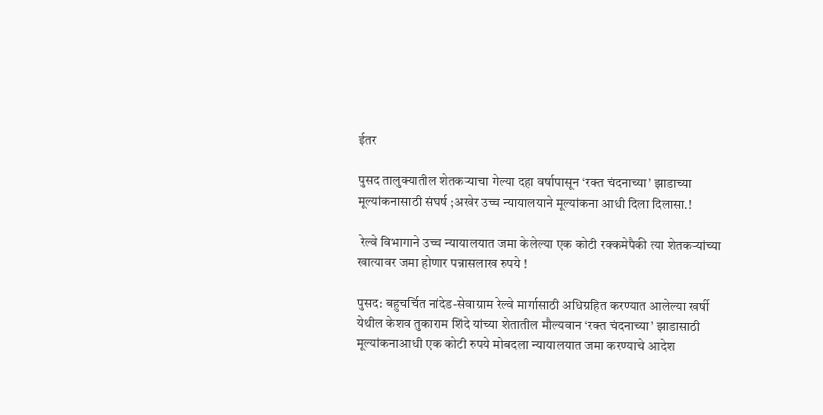ईतर

पुसद तालुक्यातील शेतकऱ्याचा गेल्या दहा वर्षापासून ‘रक्त चंदनाच्या’ झाडाच्या मूल्यांकनासाठी संघर्ष ;अखेर उच्च न्यायालयाने मूल्यांकना आधी दिला दिलासा.!

 रेल्वे विभागाने उच्च न्यायालयात जमा केलेल्या एक कोटी रक्कमेपैकी त्या शेतकऱ्यांच्या खात्यावर जमा होणार पन्नासलाख रुपये !

पुसद: बहुचर्चित नांदेड-सेवाग्राम रेल्वे मार्गासाठी अधिग्रहित करण्यात आलेल्या खर्षी येथील केशव तुकाराम शिंदे यांच्या शेतातील मौल्यवान ‘रक्त चंदनाच्या’ झाडासाठी मूल्यांकनाआधी एक कोटी रुपये मोबदला न्यायालयात जमा करण्याचे आदेश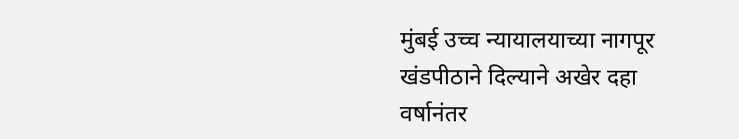मुंबई उच्च न्यायालयाच्या नागपूर खंडपीठाने दिल्याने अखेर दहा वर्षानंतर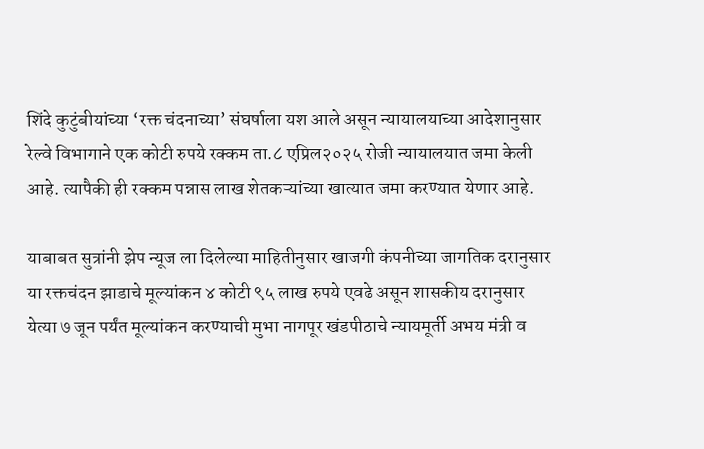शिंदे कुटुंबीयांच्या ‘रक्त चंदनाच्या’ संघर्षाला यश आले असून न्यायालयाच्या आदेशानुसार रेल्वे विभागाने एक कोटी रुपये रक्कम ता.८ एप्रिल२०२५ रोजी न्यायालयात जमा केली आहे. त्यापैकी ही रक्कम पन्नास लाख शेतकऱ्यांच्या खात्यात जमा करण्यात येणार आहे.

याबाबत सुत्रांनी झेप न्यूज ला दिलेल्या माहितीनुसार खाजगी कंपनीच्या जागतिक दरानुसार या रक्तचंदन झाडाचे मूल्यांकन ४ कोटी ९५ लाख रुपये एवढे असून शासकीय दरानुसार येत्या ७ जून पर्यंत मूल्यांकन करण्याची मुभा नागपूर खंडपीठाचे न्यायमूर्ती अभय मंत्री व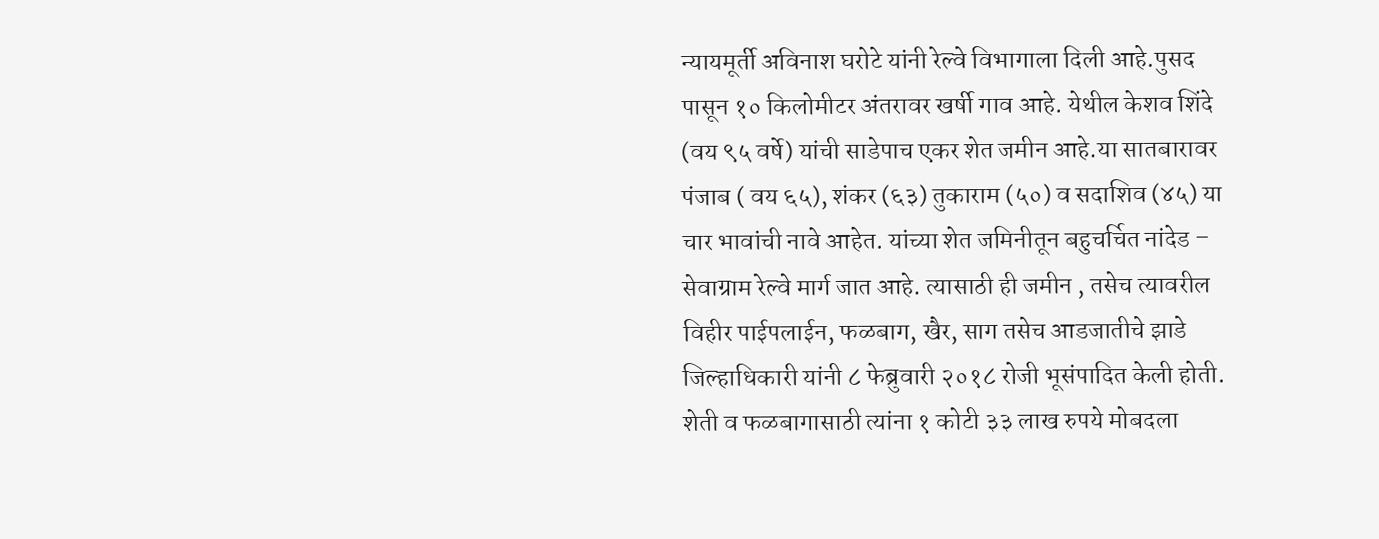न्यायमूर्ती अविनाश घरोटे यांनी रेल्वे विभागाला दिली आहे.पुसद पासून १० किलोमीटर अंतरावर खर्षी गाव आहे. येथील केशव शिंदे (वय ९५ वर्षे) यांची साडेपाच एकर शेत जमीन आहे.या सातबारावर पंजाब ( वय ६५), शंकर (६३) तुकाराम (५०) व सदाशिव (४५) या चार भावांची नावे आहेत. यांच्या शेत जमिनीतून बहुचर्चित नांदेड – सेवाग्राम रेल्वे मार्ग जात आहे. त्यासाठी ही जमीन , तसेच त्यावरील विहीर पाईपलाईन, फळबाग, खैर, साग तसेच आडजातीचे झाडे जिल्हाधिकारी यांनी ८ फेब्रुवारी २०१८ रोजी भूसंपादित केली होती. शेती व फळबागासाठी त्यांना १ कोटी ३३ लाख रुपये मोबदला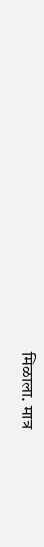मिळाला. मात्र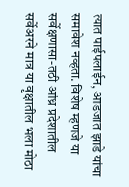त्यात पाईपलाईन, आडजात झाडे यांचा समावेश नव्हता. विशेष म्हणजे या सर्वेक्षणासा-तठी आंध्र प्रदेशातील सर्वेअरने मात्र या वृक्षातील भला मोठा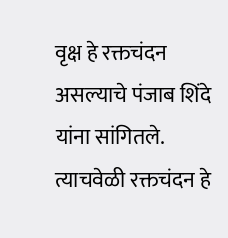वृक्ष हे रक्तचंदन असल्याचे पंजाब शिंदे यांना सांगितले. त्याचवेळी रक्तचंदन हे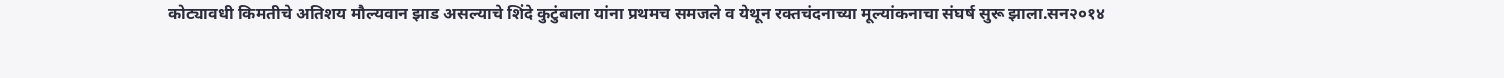कोट्यावधी किमतीचे अतिशय मौल्यवान झाड असल्याचे शिंदे कुटुंबाला यांना प्रथमच समजले व येथून रक्तचंदनाच्या मूल्यांकनाचा संघर्ष सुरू झाला.सन२०१४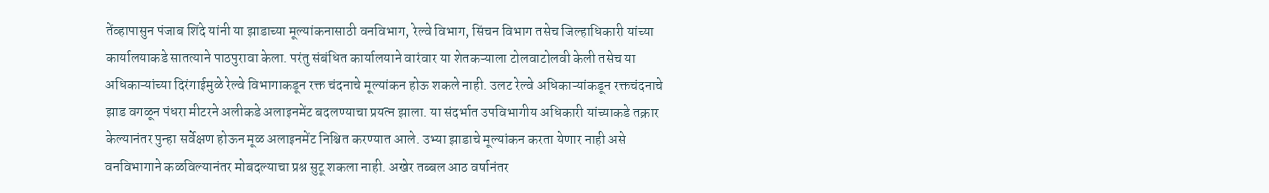तेंव्हापासुन पंजाब शिंदे यांनी या झाडाच्या मूल्यांकनासाठी वनविभाग, रेल्वे विभाग, सिंचन विभाग तसेच जिल्हाधिकारी यांच्या कार्यालयाकडे सातत्याने पाठपुरावा केला. परंतु संबंधित कार्यालयाने वारंवार या शेतकऱ्याला टोलवाटोलवी केली तसेच या अधिकाऱ्यांच्या दिरंगाईमुळे रेल्वे विभागाकडून रक्त चंदनाचे मूल्यांकन होऊ शकले नाही. उलट रेल्वे अधिकाऱ्यांकडून रक्तचंदनाचे झाड वगळून पंधरा मीटरने अलीकडे अलाइनमेंट बदलण्याचा प्रयत्न झाला. या संदर्भात उपविभागीय अधिकारी यांच्याकडे तक्रार केल्यानंतर पुन्हा सर्वेक्षण होऊन मूळ अलाइनमेंट निश्चित करण्यात आले. उभ्या झाडाचे मूल्यांकन करता येणार नाही असे वनविभागाने कळविल्यानंतर मोबदल्याचा प्रश्न सुटू शकला नाही. अखेर तब्बल आठ वर्षानंतर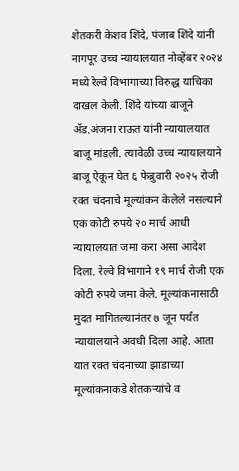शेतकरी केशव शिंदे, पंजाब शिंदे यांनी नागपूर उच्च न्यायालयात नोव्हेंबर २०२४ मध्ये रेल्वे विभागाच्या विरुद्ध याचिका दाखल केली. शिंदे यांच्या बाजूने ॲड.अंजना राऊत यांनी न्यायालयात बाजू मांडली. त्यावेळी उच्च न्यायालयाने बाजू ऐकून घेत ६ फेब्रुवारी २०२५ रोजी रक्त चंदनाचे मूल्यांकन केलेले नसल्याने एक कोटी रुपये २० मार्च आधी न्यायालयात जमा करा असा आदेश दिला. रेल्वे विभागाने १९ मार्च रोजी एक कोटी रुपये जमा केले. मूल्यांकनासाठी मुदत मागितल्यानंतर ७ जून पर्यंत न्यायालयाने अवधी दिला आहे. आता यात रक्त चंदनाच्या झाडाच्या मूल्यांकनाकडे शेतकऱ्यांचे व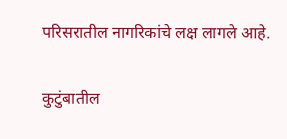परिसरातील नागरिकांचे लक्ष लागले आहे.

कुटुंबातील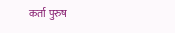कर्ता पुरुष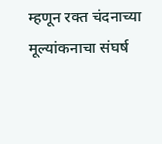म्हणून रक्त चंदनाच्या मूल्यांकनाचा संघर्ष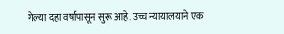गेल्या दहा वर्षापासून सुरू आहे. उच्च न्यायालयाने एक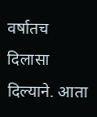वर्षातच दिलासा दिल्याने. आता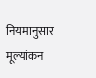नियमानुसार मूल्यांकन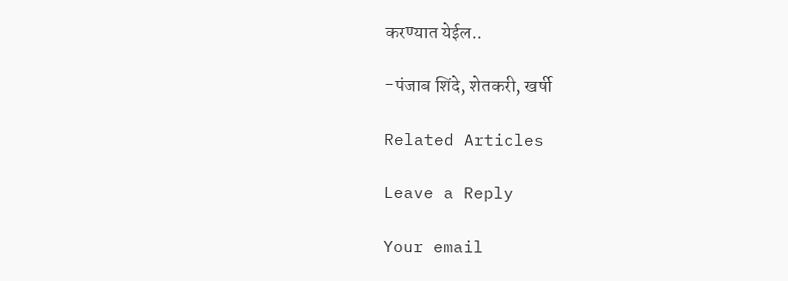करण्यात येईल..

-पंजाब शिंदे, शेतकरी, खर्षी

Related Articles

Leave a Reply

Your email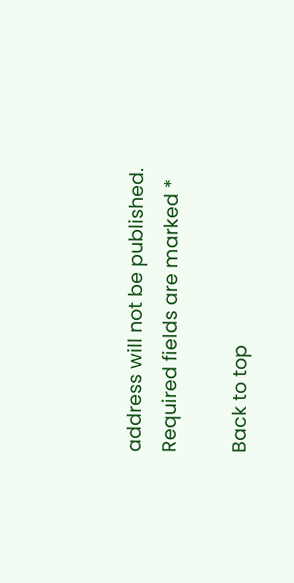address will not be published. Required fields are marked *

Back to top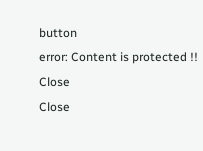button
error: Content is protected !!
Close
Close